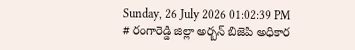Sunday, 26 July 2026 01:02:39 PM
# రంగారెడ్డి జిల్లా అర్బన్ బిజెపి అధికార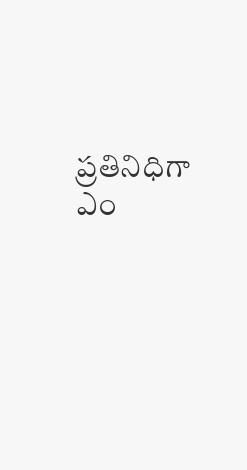ప్రతినిధిగా ఎం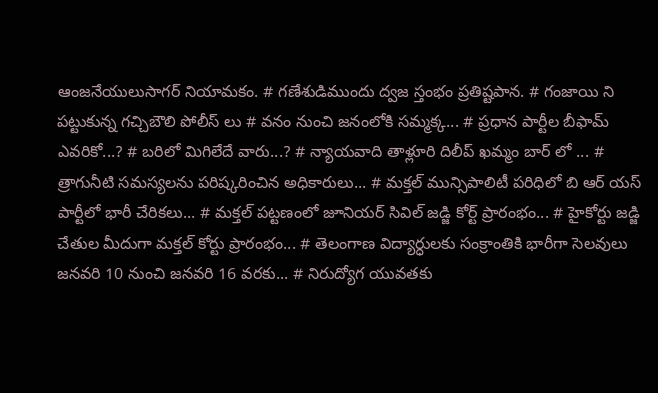ఆంజనేయులుసాగర్ నియామకం. # గణేశుడిముందు ద్వజ స్తంభం ప్రతిష్టపాన. # గంజాయి ని పట్టుకున్న గచ్చిబౌలి పోలీస్ లు # వనం నుంచి జనంలోకి సమ్మక్క... # ప్రధాన పార్టీల బీఫామ్ ఎవరికో...? # బరిలో మిగిలేదే వారు...? # న్యాయవాది తాళ్లూరి దిలీప్ ఖమ్మం బార్ లో ... # త్రాగునీటి సమస్యలను పరిష్కరించిన అధికారులు... # మక్తల్ మున్సిపాలిటీ పరిధిలో బి ఆర్ యస్ పార్టీలో భారీ చేరికలు... # మక్తల్ పట్టణంలో జూనియర్ సివిల్ జడ్జి కోర్ట్ ప్రారంభం... # హైకోర్టు జడ్జి చేతుల మీదుగా మక్తల్ కోర్టు ప్రారంభం... # తెలంగాణ విద్యార్ధులకు సంక్రాంతికి భారీగా సెలవులు జనవరి 10 నుంచి జనవరి 16 వరకు... # నిరుద్యోగ యువతకు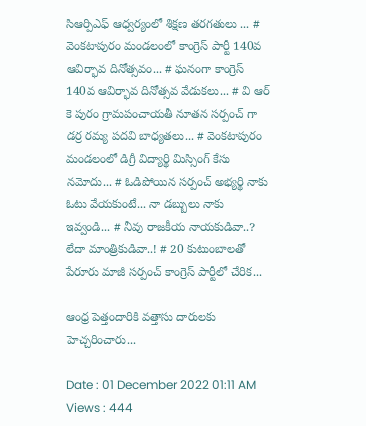సిఆర్పిఎఫ్ ఆధ్వర్యంలో శిక్షణ తరగతులు ... # వెంకటాపురం మండలంలో కాంగ్రెస్ పార్టీ 140వ ఆవిర్భావ దినోత్సవం... # ఘనంగా కాంగ్రెస్ 140వ ఆవిర్భావ దినోత్సవ వేడుకలు... # వి ఆర్ కె పురం గ్రామపంచాయతీ నూతన సర్పంచ్ గా డర్ర రమ్య పదవి బాధ్యతలు... # వెంకటాపురం మండలంలో డిగ్రీ విద్యార్థి మిస్సింగ్ కేసు నమోదు... # ఓడిపోయిన సర్పంచ్ అభ్యర్థి నాకు ఓటు వేయకుంటే... నా డబ్బులు నాకు ఇవ్వండి... # నీవు రాజకీయ నాయకుడివా..? లేదా మాంత్రికుడివా..! # 20 కుటుంబాలతో పేరూరు మాజీ సర్పంచ్ కాంగ్రెస్ పార్టీలో చేరిక...

ఆంధ్ర పెత్తందారికి వత్తాసు దారులకు హెచ్చరించారు...

Date : 01 December 2022 01:11 AM Views : 444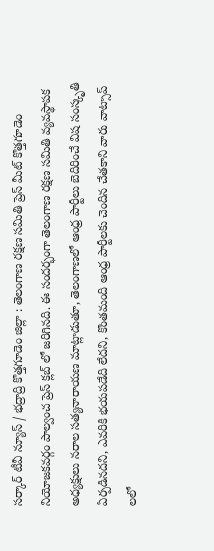సర్కార్ టీవీ న్యూస్ / భద్రాద్రి కొత్తగూడెం జిల్లా : తెలంగాణ రక్షణ సమితి ప్రెస్ మీట్ కొత్తగూడెం నియోజకవర్గం పాల్వంచ ప్రెస్ క్లబ్ లో జరిగినది. ఈ సందర్భంగా తెలంగాణ రక్షణ సమితి వ్యవస్థాపక అధ్యక్షులు నరాల సత్యనారాయణ మాట్లాడుతూ, తెలంగాణలో ఆంధ్ర పార్టీలు బెదిరించే విష సంస్కృతి ఏర్పడినదని, ఎవరికి భయపడేది లేదని, కొంతమంది ఆంధ్ర పార్టీలకు చెందిన చేతకాని వారు వాట్సాప్ లలో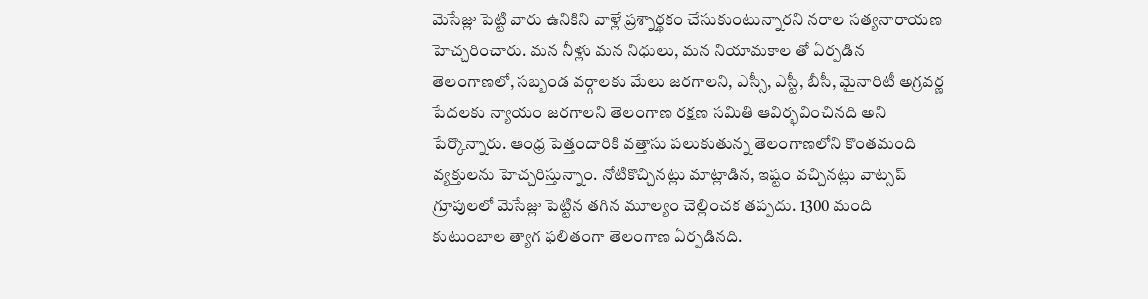మెసేజ్లు పెట్టి వారు ఉనికిని వాళ్లే ప్రశ్నార్థకం చేసుకుంటున్నారని నరాల సత్యనారాయణ హెచ్చరించారు. మన నీళ్లు మన నిధులు, మన నియామకాల తో ఏర్పడిన తెలంగాణలో, సబ్బండ వర్గాలకు మేలు జరగాలని, ఎస్సీ, ఎస్టీ, బీసీ, మైనారిటీ అగ్రవర్ణ పేదలకు న్యాయం జరగాలని తెలంగాణ రక్షణ సమితి ఆవిర్భవించినది అని పేర్కొన్నారు. ఆంధ్ర పెత్తందారికి వత్తాసు పలుకుతున్న తెలంగాణలోని కొంతమంది వ్యక్తులను హెచ్చరిస్తున్నాం. నోటికొచ్చినట్లు మాట్లాడిన, ఇష్టం వచ్చినట్లు వాట్సప్ గ్రూపులలో మెసేజ్లు పెట్టిన తగిన మూల్యం చెల్లించక తప్పదు. 1300 మంది కుటుంబాల త్యాగ ఫలితంగా తెలంగాణ ఏర్పడినది.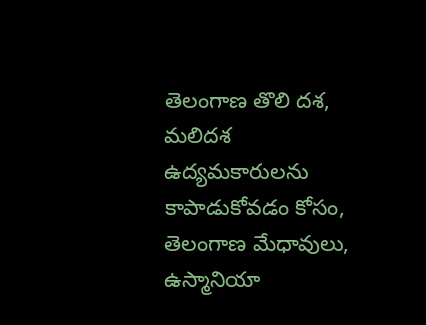తెలంగాణ తొలి దశ, మలిదశ ఉద్యమకారులను కాపాడుకోవడం కోసం, తెలంగాణ మేధావులు, ఉస్మానియా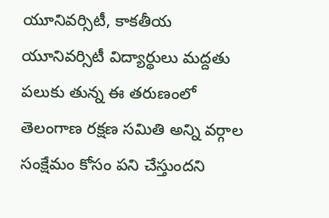యూనివర్సిటీ, కాకతీయ యూనివర్సిటీ విద్యార్థులు మద్దతు పలుకు తున్న ఈ తరుణంలో తెలంగాణ రక్షణ సమితి అన్ని వర్గాల సంక్షేమం కోసం పని చేస్తుందని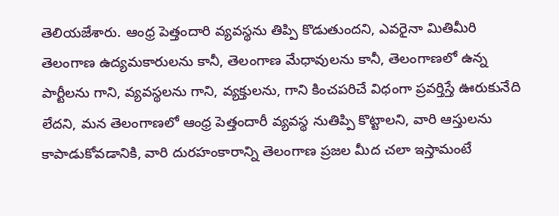తెలియజేశారు. ఆంధ్ర పెత్తందారి వ్యవస్థను తిప్పి కొడుతుందని, ఎవరైనా మితిమీరి తెలంగాణ ఉద్యమకారులను కానీ, తెలంగాణ మేధావులను కానీ, తెలంగాణలో ఉన్న పార్టీలను గాని, వ్యవస్థలను గాని, వ్యక్తులను, గాని కించపరిచే విధంగా ప్రవర్తిస్తే ఊరుకునేది లేదని, మన తెలంగాణలో ఆంధ్ర పెత్తందారీ వ్యవస్థ నుతిప్పి కొట్టాలని, వారి ఆస్తులను కాపాడుకోవడానికి, వారి దురహంకారాన్ని తెలంగాణ ప్రజల మీద చలా ఇస్తామంటే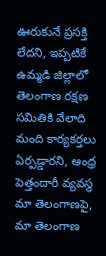ఊరుకునే ప్రసక్తి లేదని, ఇప్పటికే ఉమ్మడి జిల్లాలో తెలంగాణ రక్షణ సమితికి వేలాది మంది కార్యకర్తలు ఏర్పడ్డారని, ఆంధ్ర పెత్తందారీ వ్యవస్థ మా తెలంగాణపై, మా తెలంగాణ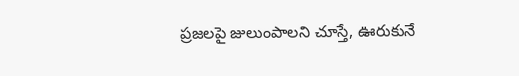ప్రజలపై జులుంపాలని చూస్తే, ఊరుకునే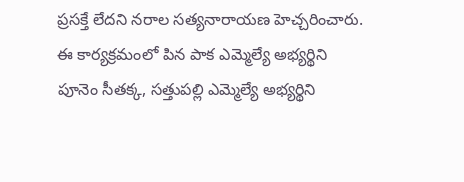ప్రసక్తే లేదని నరాల సత్యనారాయణ హెచ్చరించారు. ఈ కార్యక్రమంలో పిన పాక ఎమ్మెల్యే అభ్యర్థిని పూనెం సీతక్క, సత్తుపల్లి ఎమ్మెల్యే అభ్యర్థిని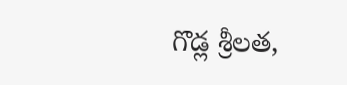గొడ్ల శ్రీలత,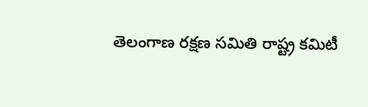తెలంగాణ రక్షణ సమితి రాష్ట్ర కమిటీ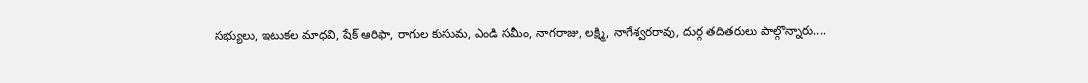సభ్యులు, ఇటుకల మాధవి, షేక్ ఆరిఫా, రాగుల కుసుమ, ఎండి సమీం, నాగరాజు, లక్ష్మి, నాగేశ్వరరావు, దుర్గ తదితరులు పాల్గొన్నారు....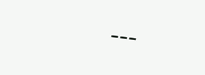---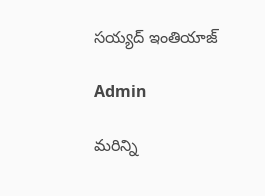సయ్యద్ ఇంతియాజ్

Admin

మరిన్ని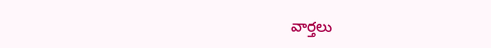వార్తలు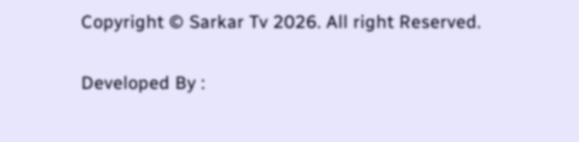Copyright © Sarkar Tv 2026. All right Reserved.

Developed By :